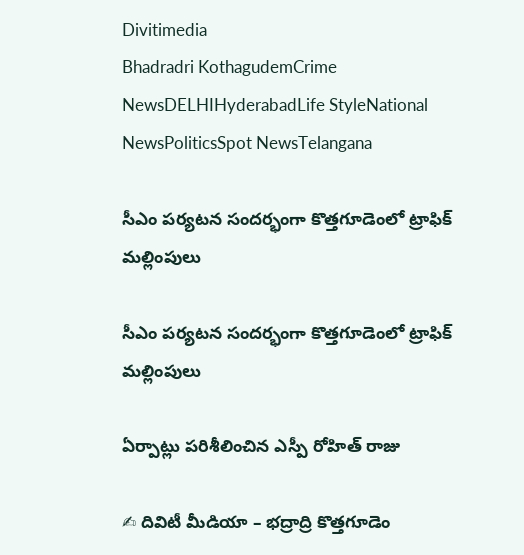Divitimedia
Bhadradri KothagudemCrime NewsDELHIHyderabadLife StyleNational NewsPoliticsSpot NewsTelangana

సీఎం పర్యటన సందర్భంగా కొత్తగూడెంలో ట్రాఫిక్ మల్లింపులు

సీఎం పర్యటన సందర్భంగా కొత్తగూడెంలో ట్రాఫిక్ మల్లింపులు

ఏర్పాట్లు పరిశీలించిన ఎస్పీ రోహిత్ రాజు

✍ దివిటీ మీడియా – భద్రాద్రి కొత్తగూడెం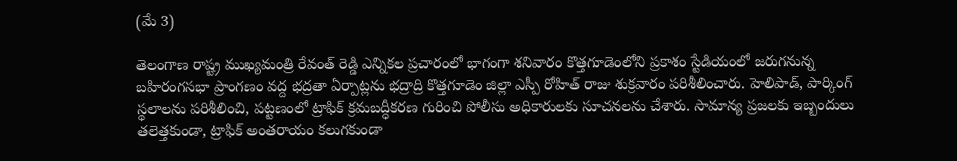(మే 3)

తెలంగాణ రాష్ట్ర ముఖ్యమంత్రి రేవంత్ రెడ్డి ఎన్నికల ప్రచారంలో భాగంగా శనివారం కొత్తగూడెంలోని ప్రకాశం స్టేడియంలో జరుగనున్న బహిరంగసభా ప్రాంగణం వద్ద భద్రతా ఏర్పాట్లను భద్రాద్రి కొత్తగూడెం జిల్లా ఎస్పీ రోహిత్ రాజు శుక్రవారం పరిశీలించారు. హెలిపాడ్, పార్కింగ్ స్థలాలను పరిశీలించి, పట్టణంలో ట్రాఫిక్ క్రమబద్ధీకరణ గురించి పోలీసు అధికారులకు సూచనలను చేశారు. సామాన్య ప్రజలకు ఇబ్బందులు తలెత్తకుండా, ట్రాఫిక్ అంతరాయం కలుగకుండా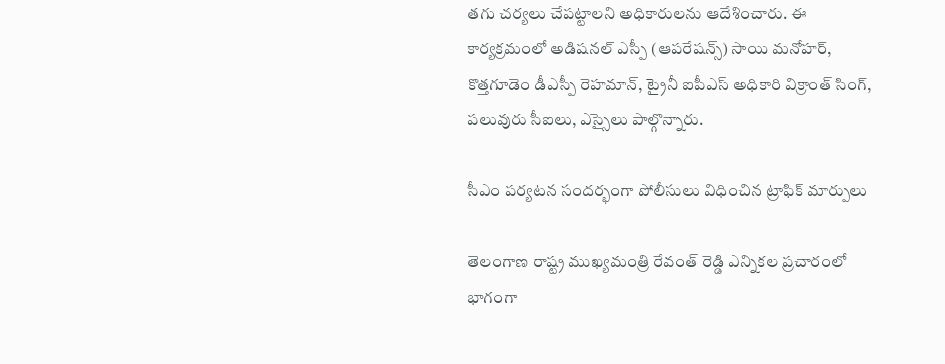తగు చర్యలు చేపట్టాలని అధికారులను ఆదేశించారు. ఈ కార్యక్రమంలో అడిషనల్ ఎస్పీ (ఆపరేషన్స్) సాయి మనోహర్, కొత్తగూడెం డీఎస్పీ రెహమాన్, ట్రైనీ ఐపీఎస్ అధికారి విక్రాంత్ సింగ్, పలువురు సీఐలు, ఎస్సైలు పాల్గొన్నారు.

సీఎం పర్యటన సందర్భంగా పోలీసులు విధించిన ట్రాఫిక్ మార్పులు

తెలంగాణ రాష్ట్ర ముఖ్యమంత్రి రేవంత్ రెడ్డి ఎన్నికల ప్రచారంలో భాగంగా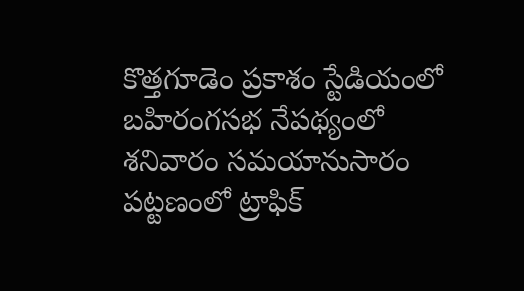కొత్తగూడెం ప్రకాశం స్టేడియంలో బహిరంగసభ నేపథ్యంలో శనివారం సమయానుసారం పట్టణంలో ట్రాఫిక్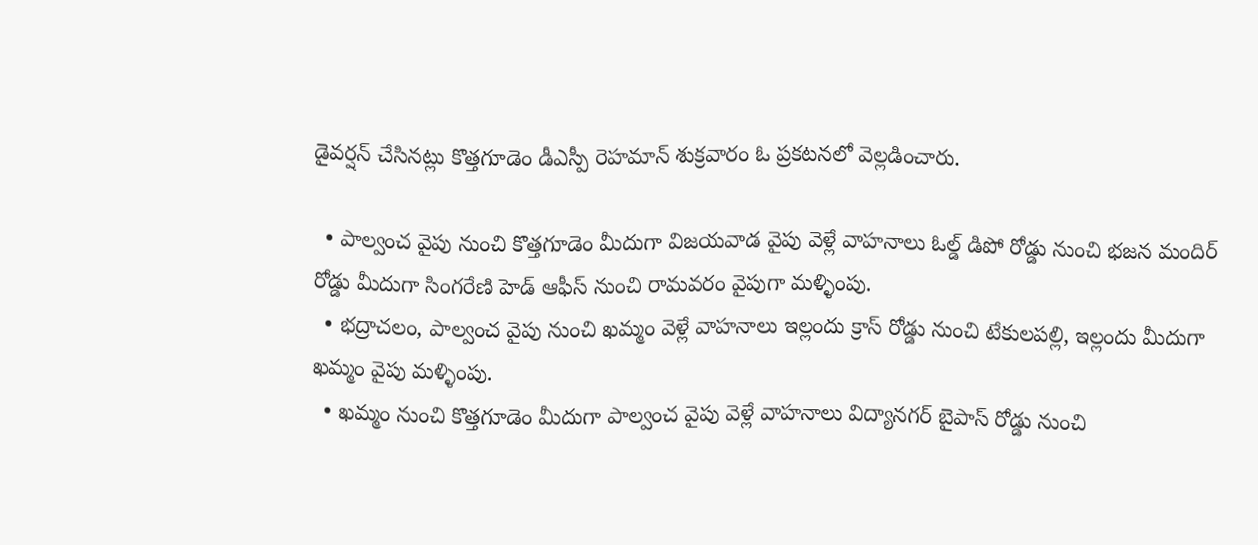డైవర్షన్ చేసినట్లు కొత్తగూడెం డీఎస్పీ రెహమాన్ శుక్రవారం ఓ ప్రకటనలో వెల్లడించారు.

  • పాల్వంచ వైపు నుంచి కొత్తగూడెం మీదుగా విజయవాడ వైపు వెళ్లే వాహనాలు ఓల్డ్ డిపో రోడ్డు నుంచి భజన మందిర్ రోడ్డు మీదుగా సింగరేణి హెడ్ ఆఫీస్ నుంచి రామవరం వైపుగా మళ్ళింపు.
  • భద్రాచలం, పాల్వంచ వైపు నుంచి ఖమ్మం వెళ్లే వాహనాలు ఇల్లందు క్రాస్ రోడ్డు నుంచి టేకులపల్లి, ఇల్లందు మీదుగా ఖమ్మం వైపు మళ్ళింపు.
  • ఖమ్మం నుంచి కొత్తగూడెం మీదుగా పాల్వంచ వైపు వెళ్లే వాహనాలు విద్యానగర్ బైపాస్ రోడ్డు నుంచి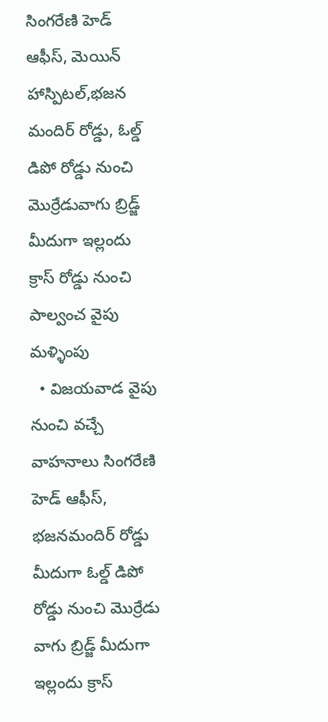సింగరేణి హెడ్ ఆఫీస్, మెయిన్ హాస్పిటల్,భజన మందిర్ రోడ్డు, ఓల్డ్ డిపో రోడ్డు నుంచి మొర్రేడువాగు బ్రిడ్జ్ మీదుగా ఇల్లందు క్రాస్ రోడ్డు నుంచి పాల్వంచ వైపు మళ్ళింపు
  • విజయవాడ వైపు నుంచి వచ్చే వాహనాలు సింగరేణి హెడ్ ఆఫీస్, భజనమందిర్ రోడ్డు మీదుగా ఓల్డ్ డిపో రోడ్డు నుంచి మొర్రేడు వాగు బ్రిడ్జ్ మీదుగా ఇల్లందు క్రాస్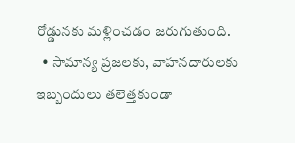రోడ్డునకు మళ్లించడం జరుగుతుంది.
  • సామాన్య ప్రజలకు, వాహనదారులకు ఇబ్బందులు తలెత్తకుండా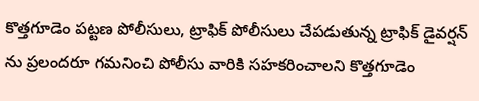కొత్తగూడెం పట్టణ పోలీసులు, ట్రాఫిక్ పోలీసులు చేపడుతున్న ట్రాఫిక్ డైవర్షన్ ను ప్రలందరూ గమనించి పోలీసు వారికి సహకరించాలని కొత్తగూడెం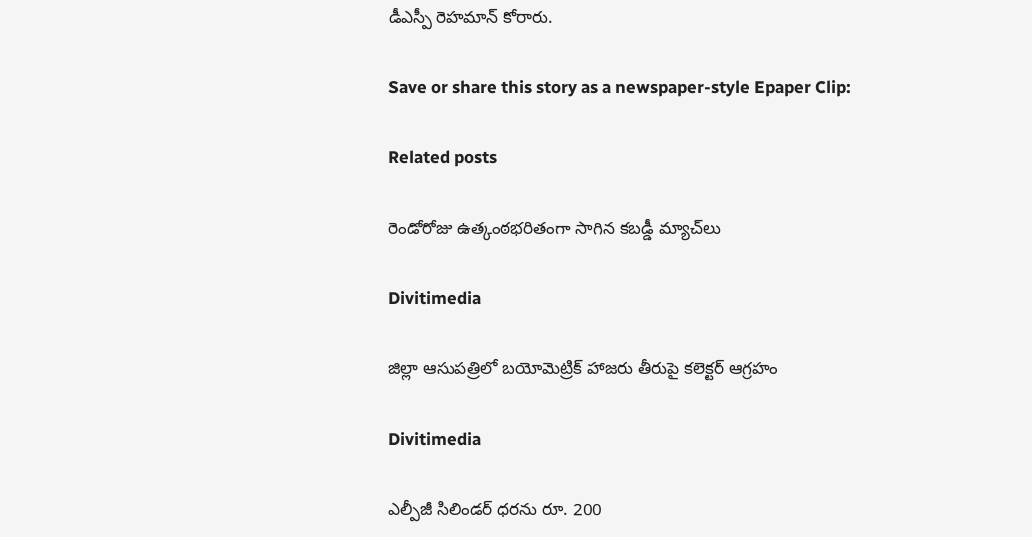డీఎస్పీ రెహమాన్ కోరారు.

Save or share this story as a newspaper-style Epaper Clip:

Related posts

రెండోరోజు ఉత్కంఠభరితంగా సాగిన కబడ్డీ మ్యాచ్‌లు

Divitimedia

జిల్లా ఆసుపత్రిలో బయోమెట్రిక్ హాజరు తీరుపై కలెక్టర్ ఆగ్రహం

Divitimedia

ఎల్పీజీ సిలిండర్ ధరను రూ. 200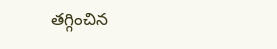తగ్గించిన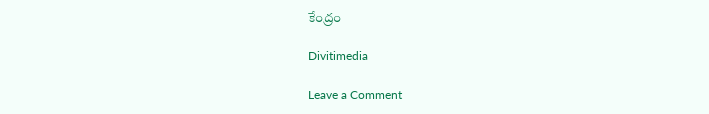కేంద్రం

Divitimedia

Leave a Comment